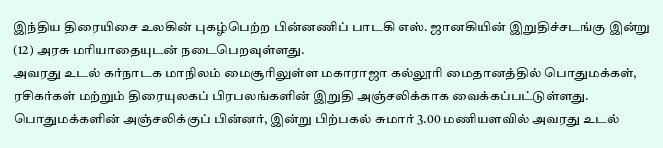இந்திய திரையிசை உலகின் புகழ்பெற்ற பின்னணிப் பாடகி எஸ். ஜானகியின் இறுதிச்சடங்கு இன்று (12) அரசு மரியாதையுடன் நடைபெறவுள்ளது.
அவரது உடல் கர்நாடக மாநிலம் மைசூரிலுள்ள மகாராஜா கல்லூரி மைதானத்தில் பொதுமக்கள், ரசிகர்கள் மற்றும் திரையுலகப் பிரபலங்களின் இறுதி அஞ்சலிக்காக வைக்கப்பட்டுள்ளது.
பொதுமக்களின் அஞ்சலிக்குப் பின்னர், இன்று பிற்பகல் சுமார் 3.00 மணியளவில் அவரது உடல்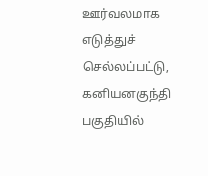ஊர்வலமாக எடுத்துச் செல்லப்பட்டு, கனியனகுந்தி பகுதியில்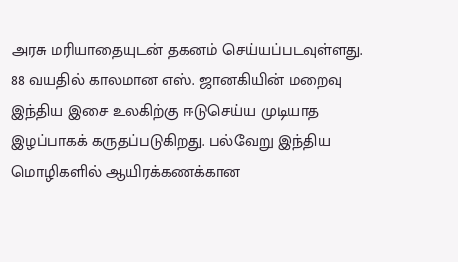அரசு மரியாதையுடன் தகனம் செய்யப்படவுள்ளது.
88 வயதில் காலமான எஸ். ஜானகியின் மறைவு இந்திய இசை உலகிற்கு ஈடுசெய்ய முடியாத இழப்பாகக் கருதப்படுகிறது. பல்வேறு இந்திய மொழிகளில் ஆயிரக்கணக்கான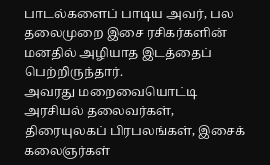பாடல்களைப் பாடிய அவர், பல தலைமுறை இசை ரசிகர்களின் மனதில் அழியாத இடத்தைப் பெற்றிருந்தார்.
அவரது மறைவையொட்டி அரசியல் தலைவர்கள், திரையுலகப் பிரபலங்கள், இசைக் கலைஞர்கள்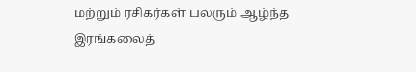மற்றும் ரசிகர்கள் பலரும் ஆழ்ந்த இரங்கலைத்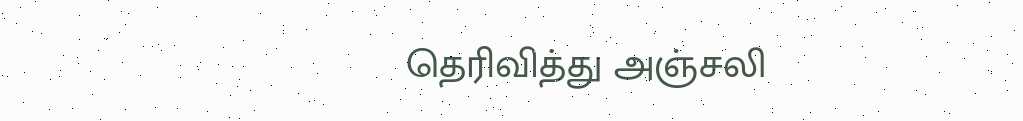தெரிவித்து அஞ்சலி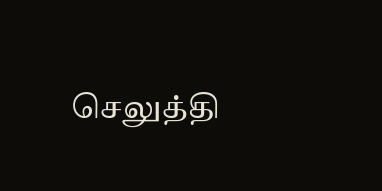செலுத்தி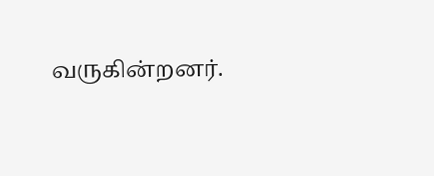வருகின்றனர்.